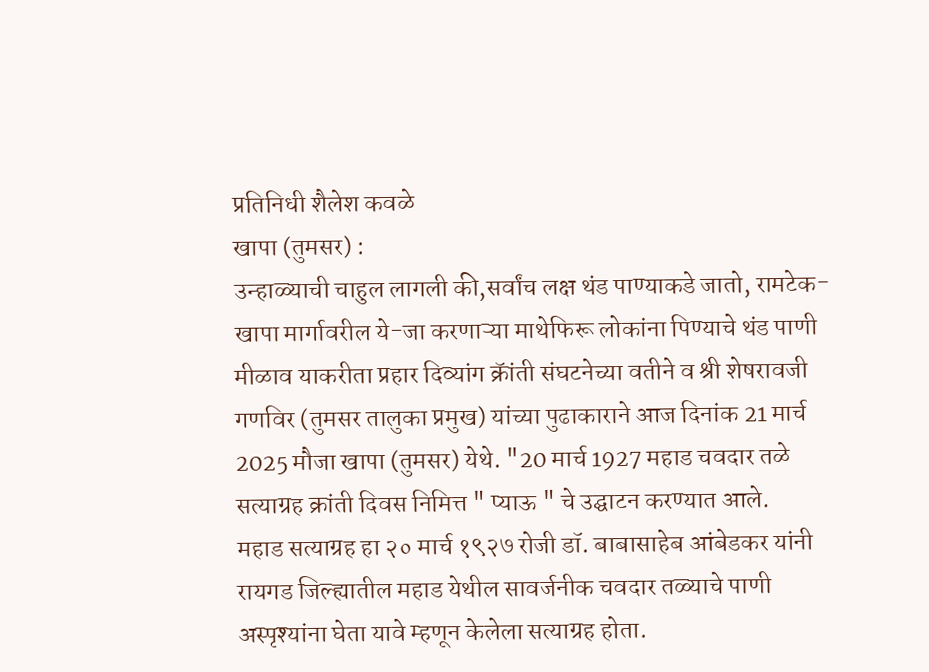प्रतिनिधी शैलेश कवळे
खापा (तुमसर) :
उन्हाळ्याची चाहुल लागली की,सर्वांच लक्ष थंड पाण्याकडे जातो, रामटेक-खापा मार्गावरील ये-जा करणाऱ्या माथेफिरू लोकांना पिण्याचे थंड पाणी मीळाव याकरीता प्रहार दिव्यांग क्रॅांती संघटनेच्या वतीने व श्री शेषरावजी गणविर (तुमसर तालुका प्रमुख) यांच्या पुढाकाराने आज दिनांक 21 मार्च 2025 मौजा खापा (तुमसर) येथे. "20 मार्च 1927 महाड चवदार तळे सत्याग्रह क्रांती दिवस निमित्त " प्याऊ " चे उद्घाटन करण्यात आले.
महाड सत्याग्रह हा २० मार्च १९२७ रोजी डॉ. बाबासाहेब आंबेडकर यांनी रायगड जिल्ह्यातील महाड येथील सावर्जनीक चवदार तळ्याचे पाणी अस्पृश्यांना घेता यावे म्हणून केलेला सत्याग्रह होता.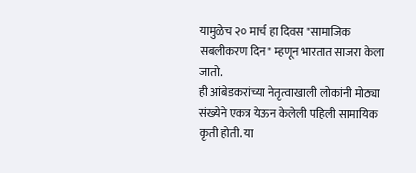यामुळेच २० मार्च हा दिवस "सामाजिक सबलीकरण दिन" म्हणून भारतात साजरा केला जातो.
ही आंबेडकरांच्या नेतृत्वाखाली लोकांनी मोठ्या संख्येने एकत्र येऊन केलेली पहिली सामायिक कृती होती. या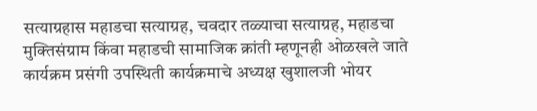सत्याग्रहास महाडचा सत्याग्रह, चवदार तळ्याचा सत्याग्रह, महाडचा मुक्तिसंग्राम किंवा महाडची सामाजिक क्रांती म्हणूनही ओळखले जाते
कार्यक्रम प्रसंगी उपस्थिती कार्यक्रमाचे अध्यक्ष खुशालजी भोयर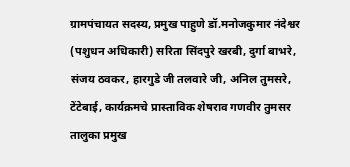ग्रामपंचायत सदस्य, प्रमुख पाहुणे डॉ.मनोजकुमार नंदेश्वर (पशुधन अधिकारी) सरिता सिंदपुरे खरबी, दुर्गा बाभरे, संजय ठवकर, हारगुडे जी तलवारे जी, अनिल तुमसरे, टेंटेबाई, कार्यक्रमचे प्रास्ताविक शेषराव गणवीर तुमसर तालुका प्रमुख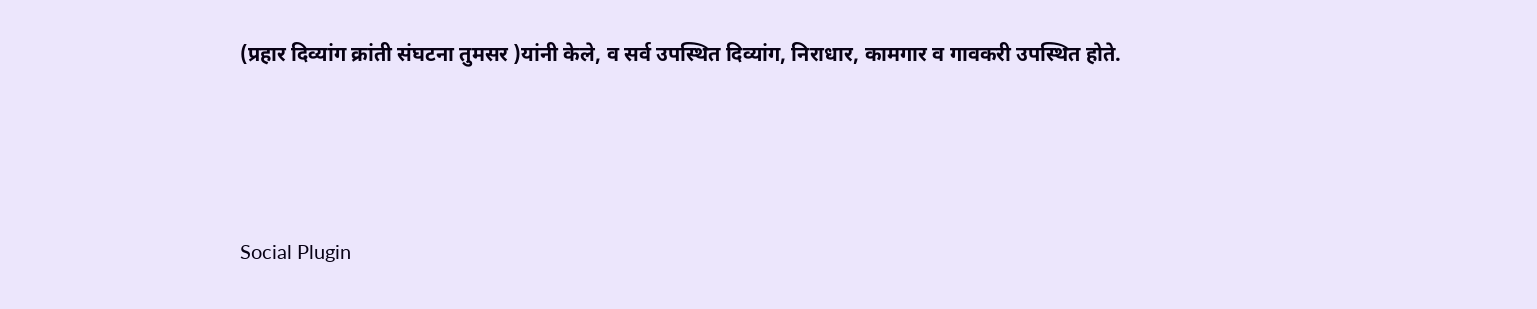(प्रहार दिव्यांग क्रांती संघटना तुमसर )यांनी केले, व सर्व उपस्थित दिव्यांग, निराधार, कामगार व गावकरी उपस्थित होते.





Social Plugin